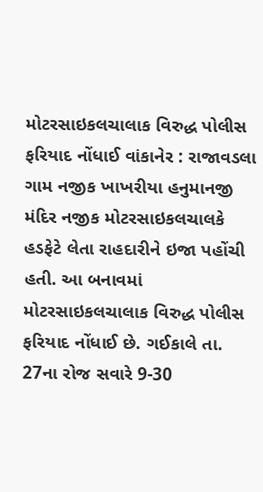મોટરસાઇકલચાલાક વિરુદ્ધ પોલીસ ફરિયાદ નોંધાઈ વાંકાનેર : રાજાવડલા ગામ નજીક ખાખરીયા હનુમાનજી મંદિર નજીક મોટરસાઇકલચાલકે હડફેટે લેતા રાહદારીને ઇજા પહોંચી હતી. આ બનાવમાં મોટરસાઇકલચાલાક વિરુદ્ધ પોલીસ ફરિયાદ નોંધાઈ છે. ગઈકાલે તા. 27ના રોજ સવારે 9-30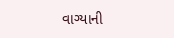વાગ્યાની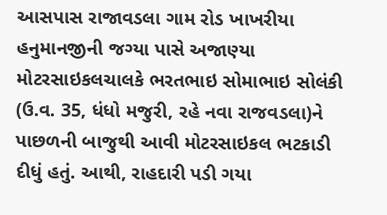આસપાસ રાજાવડલા ગામ રોડ ખાખરીયા હનુમાનજીની જગ્યા પાસે અજાણ્યા મોટરસાઇકલચાલકે ભરતભાઇ સોમાભાઇ સોલંકી (ઉ.વ. 35, ધંધો મજુરી, રહે નવા રાજવડલા)ને પાછળની બાજુથી આવી મોટરસાઇકલ ભટકાડી દીધું હતું. આથી, રાહદારી પડી ગયા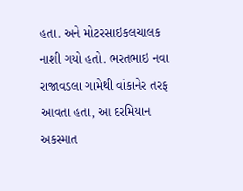હતા. અને મોટરસાઇકલચાલક નાશી ગયો હતો. ભરતભાઇ નવા રાજાવડલા ગામેથી વાંકાનેર તરફ આવતા હતા, આ દરમિયાન અકસ્માત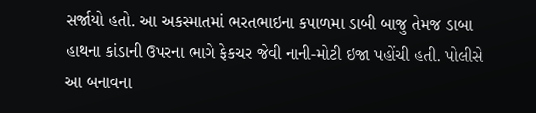સર્જાયો હતો. આ અકસ્માતમાં ભરતભાઇના કપાળમા ડાબી બાજુ તેમજ ડાબા હાથના કાંડાની ઉપરના ભાગે ફેકચર જેવી નાની-મોટી ઇજા પહોંચી હતી. પોલીસે આ બનાવના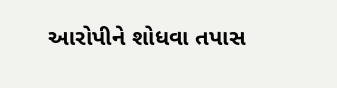આરોપીને શોધવા તપાસ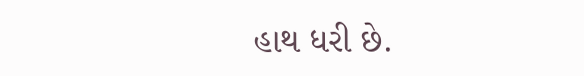હાથ ધરી છે.